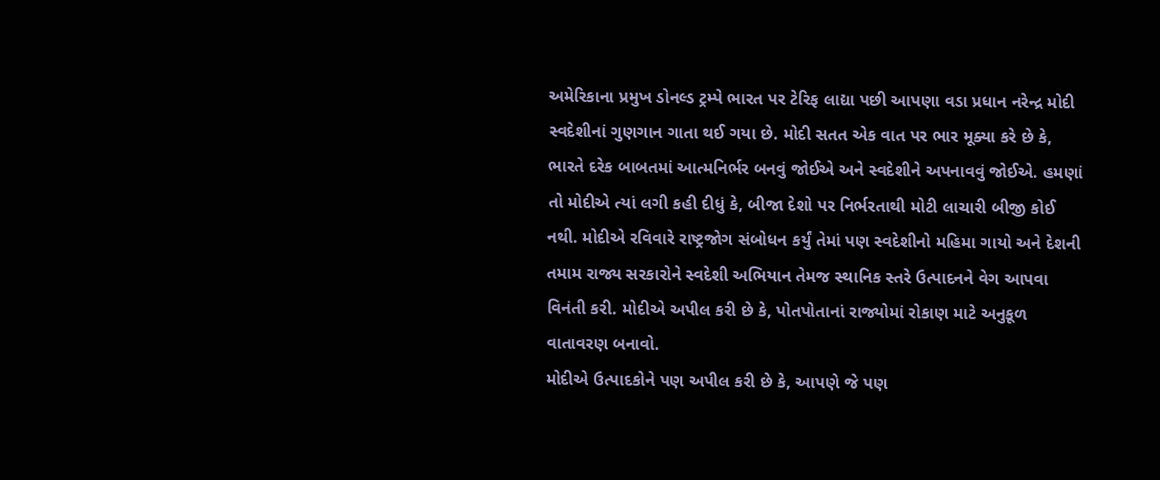અમેરિકાના પ્રમુખ ડોનલ્ડ ટ્રમ્પે ભારત પર ટેરિફ લાદ્યા પછી આપણા વડા પ્રધાન નરેન્દ્ર મોદી સ્વદેશીનાં ગુણગાન ગાતા થઈ ગયા છે. મોદી સતત એક વાત પર ભાર મૂક્યા કરે છે કે, ભારતે દરેક બાબતમાં આત્મનિર્ભર બનવું જોઈએ અને સ્વદેશીને અપનાવવું જોઈએ. હમણાં તો મોદીએ ત્યાં લગી કહી દીધું કે, બીજા દેશો પર નિર્ભરતાથી મોટી લાચારી બીજી કોઈ નથી. મોદીએ રવિવારે રાષ્ટ્રજોગ સંબોધન કર્યું તેમાં પણ સ્વદેશીનો મહિમા ગાયો અને દેશની તમામ રાજ્ય સરકારોને સ્વદેશી અભિયાન તેમજ સ્થાનિક સ્તરે ઉત્પાદનને વેગ આપવા વિનંતી કરી. મોદીએ અપીલ કરી છે કે, પોતપોતાનાં રાજ્યોમાં રોકાણ માટે અનુકૂળ વાતાવરણ બનાવો.
મોદીએ ઉત્પાદકોને પણ અપીલ કરી છે કે, આપણે જે પણ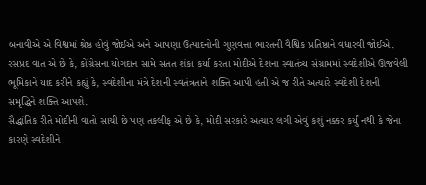બનાવીએ એ વિશ્વમાં શ્રેષ્ઠ હોવું જોઈએ અને આપણા ઉત્પાદનોની ગુણવત્તા ભારતની વૈશ્વિક પ્રતિષ્ઠાને વધારવી જોઈએ. રસપ્રદ વાત એ છે કે, કોંગ્રેસના યોગદાન સામે સતત શંકા કર્યા કરતા મોદીએ દેશના સ્વાતંત્ર્ય સંગ્રામમાં સ્વદેશીએ ઊજવેલી ભૂમિકાને યાદ કરીને કહ્યું કે, સ્વદેશીના મંત્રે દેશની સ્વતંત્રતાને શક્તિ આપી હતી એ જ રીતે અત્યારે સ્વદેશી દેશની સમૃદ્ધિને શક્તિ આપશે.
સૈદ્ધાંતિક રીતે મોદીની વાતો સાચી છે પણ તકલીફ એ છે કે, મોદી સરકારે અત્યાર લગી એવું કશું નક્કર કર્યું નથી કે જેના કારણે સ્વદેશીને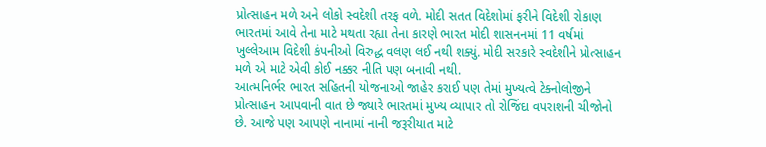પ્રોત્સાહન મળે અને લોકો સ્વદેશી તરફ વળે. મોદી સતત વિદેશોમાં ફરીને વિદેશી રોકાણ ભારતમાં આવે તેના માટે મથતા રહ્યા તેના કારણે ભારત મોદી શાસનનમાં 11 વર્ષમાં ખુલ્લેઆમ વિદેશી કંપનીઓ વિરુદ્ધ વલણ લઈ નથી શક્યું. મોદી સરકારે સ્વદેશીને પ્રોત્સાહન મળે એ માટે એવી કોઈ નક્કર નીતિ પણ બનાવી નથી.
આત્મનિર્ભર ભારત સહિતની યોજનાઓ જાહેર કરાઈ પણ તેમાં મુખ્યત્વે ટેક્નોલોજીને પ્રોત્સાહન આપવાની વાત છે જ્યારે ભારતમાં મુખ્ય વ્યાપાર તો રોજિંદા વપરાશની ચીજોનો છે. આજે પણ આપણે નાનામાં નાની જરૂરીયાત માટે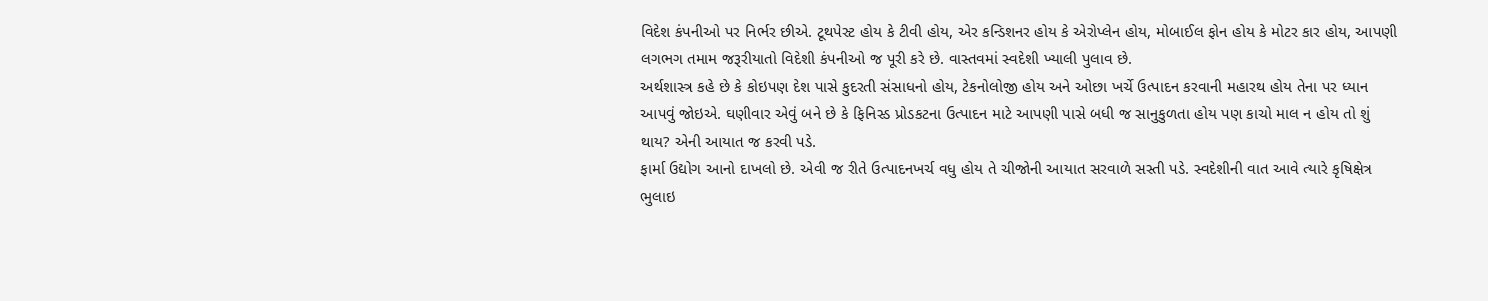વિદેશ કંપનીઓ પર નિર્ભર છીએ. ટૂથપેસ્ટ હોય કે ટીવી હોય, એર કન્ડિશનર હોય કે એરોપ્લેન હોય, મોબાઈલ ફોન હોય કે મોટર કાર હોય, આપણી લગભગ તમામ જરૂરીયાતો વિદેશી કંપનીઓ જ પૂરી કરે છે. વાસ્તવમાં સ્વદેશી ખ્યાલી પુલાવ છે.
અર્થશાસ્ત્ર કહે છે કે કોઇપણ દેશ પાસે કુદરતી સંસાધનો હોય, ટેકનોલોજી હોય અને ઓછા ખર્ચે ઉત્પાદન કરવાની મહારથ હોય તેના પર ધ્યાન આપવું જોઇએ. ઘણીવાર એવું બને છે કે ફિનિસ્ડ પ્રોડકટના ઉત્પાદન માટે આપણી પાસે બધી જ સાનુકુળતા હોય પણ કાચો માલ ન હોય તો શું થાય? એની આયાત જ કરવી પડે.
ફાર્મા ઉદ્યોગ આનો દાખલો છે. એવી જ રીતે ઉત્પાદનખર્ચ વધુ હોય તે ચીજોની આયાત સરવાળે સસ્તી પડે. સ્વદેશીની વાત આવે ત્યારે કૃષિક્ષેત્ર ભુલાઇ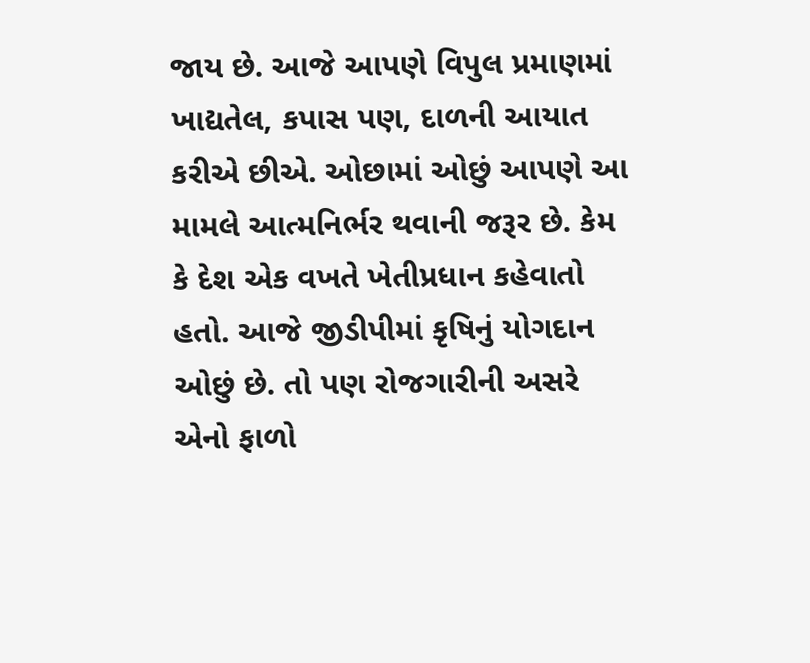જાય છે. આજે આપણે વિપુલ પ્રમાણમાં ખાદ્યતેલ, કપાસ પણ, દાળની આયાત કરીએ છીએ. ઓછામાં ઓછું આપણે આ મામલે આત્મનિર્ભર થવાની જરૂર છે. કેમ કે દેશ એક વખતે ખેતીપ્રધાન કહેવાતો હતો. આજે જીડીપીમાં કૃષિનું યોગદાન ઓછું છે. તો પણ રોજગારીની અસરે એનો ફાળો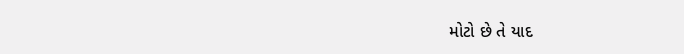મોટો છે તે યાદ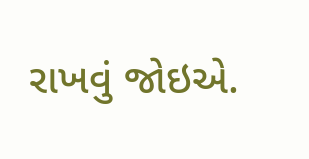રાખવું જોઇએ.